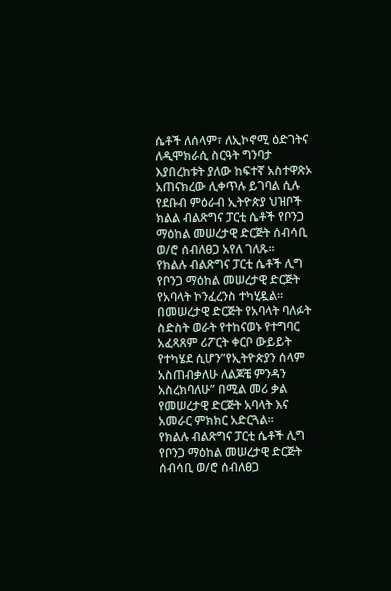ሴቶች ለሰላም፣ ለኢኮኖሚ ዕድገትና ለዲሞክራሲ ስርዓት ግንባታ እያበረከቱት ያለው ከፍተኛ አስተዋጽኦ አጠናክረው ሊቀጥሉ ይገባል ሲሉ የደቡብ ምዕራብ ኢትዮጵያ ህዝቦች ክልል ብልጽግና ፓርቲ ሴቶች የቦንጋ ማዕከል መሠረታዊ ድርጅት ሰብሳቢ ወ/ሮ ሰብለፀጋ አየለ ገለጹ።
የክልሉ ብልጽግና ፓርቲ ሴቶች ሊግ የቦንጋ ማዕከል መሠረታዊ ድርጅት የአባላት ኮንፈረንስ ተካሂዷል።
በመሠረታዊ ድርጅት የአባላት ባለፉት ስድስት ወራት የተከናወኑ የተግባር አፈጻጸም ሪፖርት ቀርቦ ውይይት የተካሄደ ሲሆን”የኢትዮጵያን ሰላም አስጠብቃለሁ ለልጆቼ ምንዳን አስረክባለሁ” በሚል መሪ ቃል የመሠረታዊ ድርጅት አባላት እና አመራር ምክክር አድርጓል።
የክልሉ ብልጽግና ፓርቲ ሴቶች ሊግ የቦንጋ ማዕከል መሠረታዊ ድርጅት ሰብሳቢ ወ/ሮ ሰብለፀጋ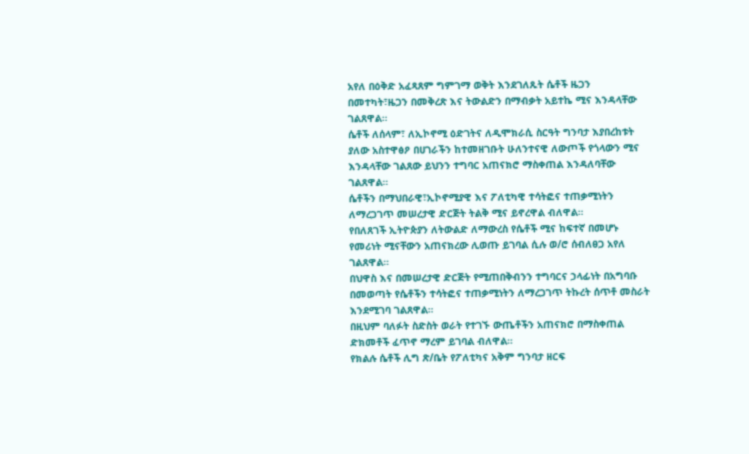አየለ በዕቅድ አፈጻጸም ግምገማ ወቅት እንደገለጹት ሴቶች ዜጋን በመተካት፣ዜጋን በመቅረጽ እና ትውልድን በማብቃት አይተኬ ሚና እንዳላቸው ገልጸዋል።
ሴቶች ለሰላም፣ ለኢኮኖሚ ዕድገትና ለዲሞክራሲ ስርዓት ግንባታ እያበረከቱት ያለው አስተዋፅዖ በሀገራችን ከተመዘገቡት ሁለንተናዊ ለውጦች የጎላውን ሚና እንዳላቸው ገልጸው ይህንን ተግባር አጠናክሮ ማስቀጠል እንዳለባቸው ገልጸዋል።
ሴቶችን በማህበራዊ፣ኢኮኖሚያዊ እና ፖለቲካዊ ተሳትፎና ተጠቃሚነትን ለማረጋገጥ መሠረታዊ ድርጅት ትልቅ ሚና ይኖረዋል ብለዋል።
የበለጸገች ኢትዮጵያን ለትውልድ ለማውረስ የሴቶች ሚና ከፍተኛ በመሆኑ የመሪነት ሚናቸውን አጠናክረው ሊወጡ ይገባል ሲሉ ወ/ሮ ሰብለፀጋ አየለ ገልጸዋል።
በህዋስ እና በመሠረታዊ ድርጅት የሚጠበቅብንን ተግባርና ኃላፊነት በአግባቡ በመወጣት የሴቶችን ተሳትፎና ተጠቃሚነትን ለማረጋገጥ ትኩረት ሰጥቶ መስራት እንደሚገባ ገልጸዋል።
በዚህም ባለፉት ስድስት ወራት የተገኙ ውጤቶችን አጠናክሮ በማስቀጠል ድክመቶች ፈጥኖ ማረም ይገባል ብለዋል።
የክልሉ ሴቶች ሊግ ጽ/ቤት የፖለቲካና አቅም ግንባታ ዘርፍ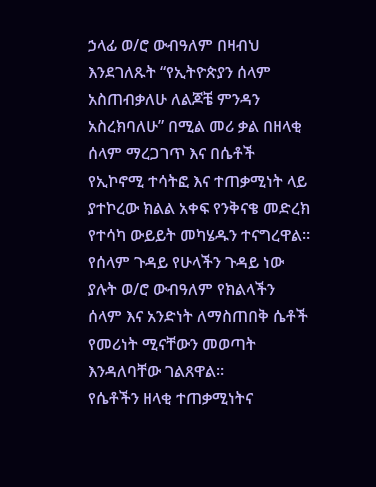ኃላፊ ወ/ሮ ውብዓለም በዛብህ እንደገለጹት “የኢትዮጵያን ሰላም አስጠብቃለሁ ለልጆቼ ምንዳን አስረክባለሁ” በሚል መሪ ቃል በዘላቂ ሰላም ማረጋገጥ እና በሴቶች የኢኮኖሚ ተሳትፎ እና ተጠቃሚነት ላይ ያተኮረው ክልል አቀፍ የንቅናቄ መድረክ የተሳካ ውይይት መካሄዱን ተናግረዋል።
የሰላም ጉዳይ የሁላችን ጉዳይ ነው ያሉት ወ/ሮ ውብዓለም የክልላችን ሰላም እና አንድነት ለማስጠበቅ ሴቶች የመሪነት ሚናቸውን መወጣት እንዳለባቸው ገልጸዋል።
የሴቶችን ዘላቂ ተጠቃሚነትና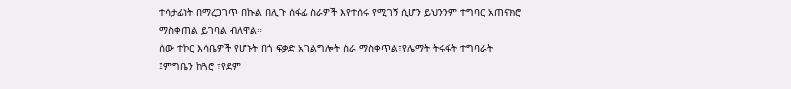ተሳታፊነት በማረጋገጥ በኩል በሊጉ ሰፋፊ ስራዎች እየተሰሩ የሚገኝ ሲሆን ይህንንም ተግባር አጠናክሮ ማስቀጠል ይገባል ብለዋል።
ሰው ተኮር እሳቤዎች የሆኑት በጎ ፍቃድ አገልግሎት ስራ ማስቀጥል፣የሌማት ትሩፋት ተግባራት ፤ምግቤን ከጓሮ ፣የደም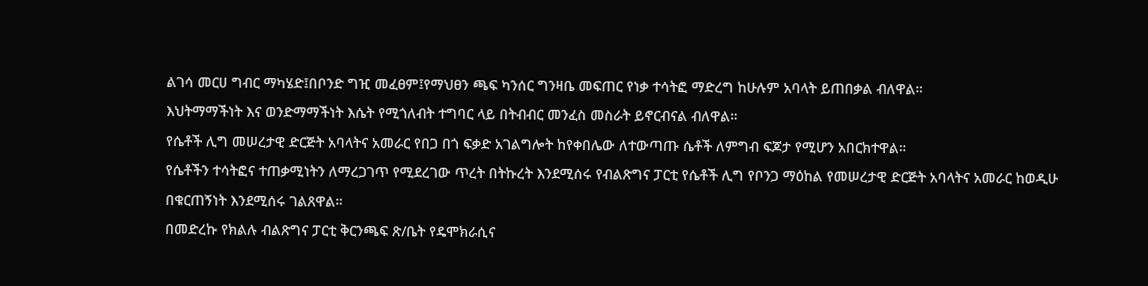ልገሳ መርሀ ግብር ማካሄድ፤በቦንድ ግዢ መፈፀም፤የማህፀን ጫፍ ካንሰር ግንዛቤ መፍጠር የነቃ ተሳትፎ ማድረግ ከሁሉም አባላት ይጠበቃል ብለዋል።
እህትማማችነት እና ወንድማማችነት እሴት የሚጎለብት ተግባር ላይ በትብብር መንፈስ መስራት ይኖርብናል ብለዋል።
የሴቶች ሊግ መሠረታዊ ድርጅት አባላትና አመራር የበጋ በጎ ፍቃድ አገልግሎት ከየቀበሌው ለተውጣጡ ሴቶች ለምግብ ፍጆታ የሚሆን አበርክተዋል።
የሴቶችን ተሳትፎና ተጠቃሚነትን ለማረጋገጥ የሚደረገው ጥረት በትኩረት እንደሚሰሩ የብልጽግና ፓርቲ የሴቶች ሊግ የቦንጋ ማዕከል የመሠረታዊ ድርጅት አባላትና አመራር ከወዲሁ በቁርጠኝነት እንደሚሰሩ ገልጸዋል።
በመድረኩ የክልሉ ብልጽግና ፓርቲ ቅርንጫፍ ጽ/ቤት የዴሞክራሲና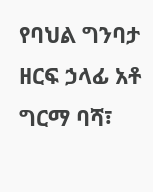የባህል ግንባታ ዘርፍ ኃላፊ አቶ ግርማ ባሻ፣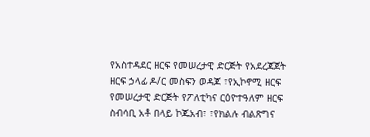የአስተዳደር ዘርፍ የመሠረታዊ ድርጅት የአደረጃጀት ዘርፍ ኃላፊ ዶ/ር መስፍን ወዳጆ ፣የኢኮኖሚ ዘርፍ የመሠረታዊ ድርጅት የፖለቲካና ርዕዮተዓለም ዘርፍ ስብሳቢ አቶ በላይ ኮጁአብ፣ ፣የክልሉ ብልጽግና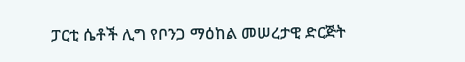ፓርቲ ሴቶች ሊግ የቦንጋ ማዕከል መሠረታዊ ድርጅት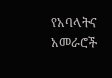የአባላትና አመራሮች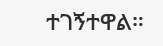ተገኝተዋል።